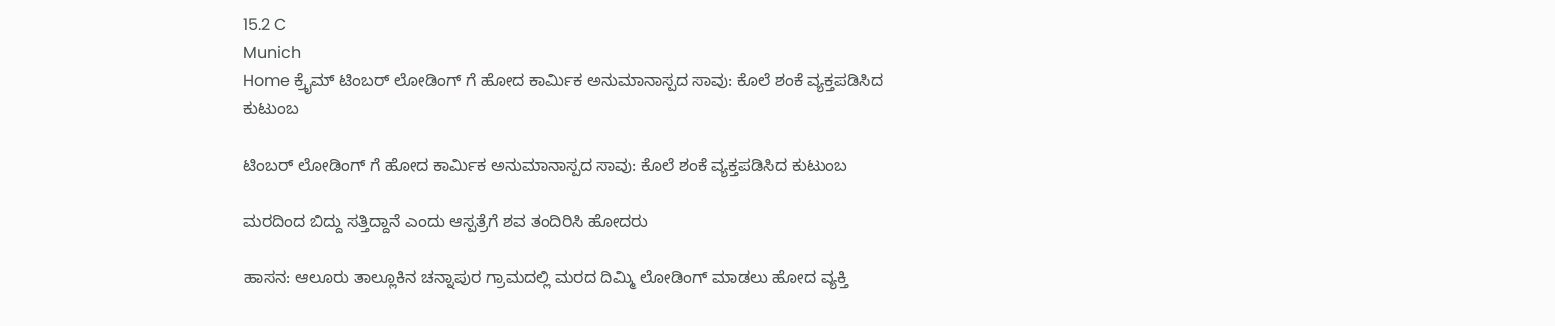15.2 C
Munich
Home ಕ್ರೈಮ್‌ ಟಿಂಬರ್ ಲೋಡಿಂಗ್ ಗೆ ಹೋದ ಕಾರ್ಮಿಕ ಅನುಮಾನಾಸ್ಪದ ಸಾವು: ಕೊಲೆ ಶಂಕೆ ವ್ಯಕ್ತಪಡಿಸಿದ ಕುಟುಂಬ

ಟಿಂಬರ್ ಲೋಡಿಂಗ್ ಗೆ ಹೋದ ಕಾರ್ಮಿಕ ಅನುಮಾನಾಸ್ಪದ ಸಾವು: ಕೊಲೆ ಶಂಕೆ ವ್ಯಕ್ತಪಡಿಸಿದ ಕುಟುಂಬ

ಮರದಿಂದ ಬಿದ್ದು ಸತ್ತಿದ್ದಾನೆ ಎಂದು ಆಸ್ಪತ್ರೆಗೆ ಶವ ತಂದಿರಿಸಿ ಹೋದರು

ಹಾಸನ: ಆಲೂರು ತಾಲ್ಲೂಕಿನ ಚನ್ನಾಪುರ ಗ್ರಾಮದಲ್ಲಿ ಮರದ ದಿಮ್ಮಿ ಲೋಡಿಂಗ್ ಮಾಡಲು ಹೋದ ವ್ಯಕ್ತಿ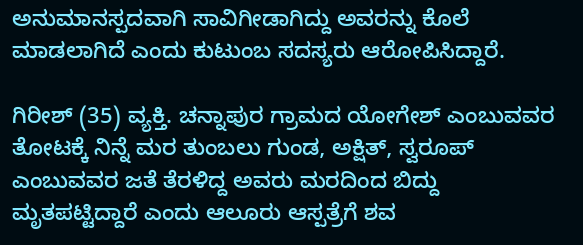ಅನುಮಾನಸ್ಪದವಾಗಿ ಸಾವಿಗೀಡಾಗಿದ್ದು ಅವರನ್ನು ಕೊಲೆ ಮಾಡಲಾಗಿದೆ ಎಂದು ಕುಟುಂಬ ಸದಸ್ಯರು ಆರೋಪಿಸಿದ್ದಾರೆ.

ಗಿರೀಶ್ (35) ವ್ಯಕ್ತಿ. ಚನ್ನಾಪುರ ಗ್ರಾಮದ ಯೋಗೇಶ್ ಎಂಬುವವರ ತೋಟಕ್ಕೆ ನಿನ್ನೆ ಮರ ತುಂಬಲು ಗುಂಡ, ಅಕ್ಷಿತ್, ಸ್ವರೂಪ್ ಎಂಬುವವರ ಜತೆ ತೆರಳಿದ್ದ ಅವರು ಮರದಿಂದ ಬಿದ್ದು ಮೃತಪಟ್ಟಿದ್ದಾರೆ ಎಂದು ಆಲೂರು ಆಸ್ಪತ್ರೆಗೆ ಶವ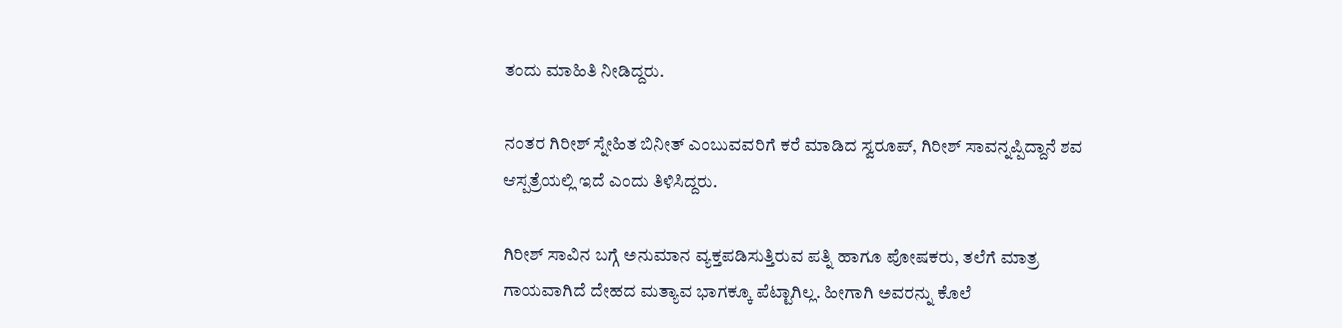ತಂದು ಮಾಹಿತಿ ನೀಡಿದ್ದರು.

ನಂತರ ಗಿರೀಶ್ ಸ್ನೇಹಿತ ಬಿನೀತ್ ಎಂಬುವವರಿಗೆ ಕರೆ ಮಾಡಿದ ಸ್ವರೂಪ್, ಗಿರೀಶ್ ಸಾವನ್ನಪ್ಪಿದ್ದಾನೆ ಶವ ಆಸ್ಪತ್ರೆಯಲ್ಲಿ ಇದೆ ಎಂದು ತಿಳಿಸಿದ್ದರು.

ಗಿರೀಶ್ ಸಾವಿನ ಬಗ್ಗೆ ಅನುಮಾನ ವ್ಯಕ್ತಪಡಿಸುತ್ತಿರುವ ಪತ್ನಿ ಹಾಗೂ ಪೋಷಕರು, ತಲೆಗೆ ಮಾತ್ರ ಗಾಯವಾಗಿದೆ ದೇಹದ ಮತ್ಯಾವ ಭಾಗಕ್ಕೂ ಪೆಟ್ಟಾಗಿಲ್ಲ. ಹೀಗಾಗಿ ಅವರನ್ನು ಕೊಲೆ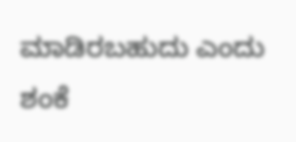ಮಾಡಿರಬಹುದು ಎಂದು ಶಂಕೆ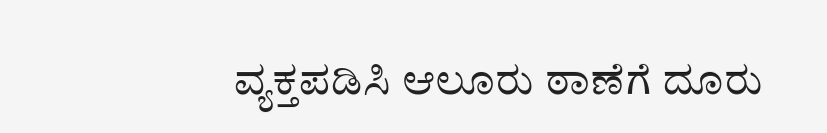ವ್ಯಕ್ತಪಡಿಸಿ ಆಲೂರು ಠಾಣೆಗೆ ದೂರು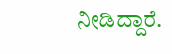ನೀಡಿದ್ದಾರೆ.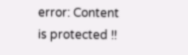error: Content is protected !!